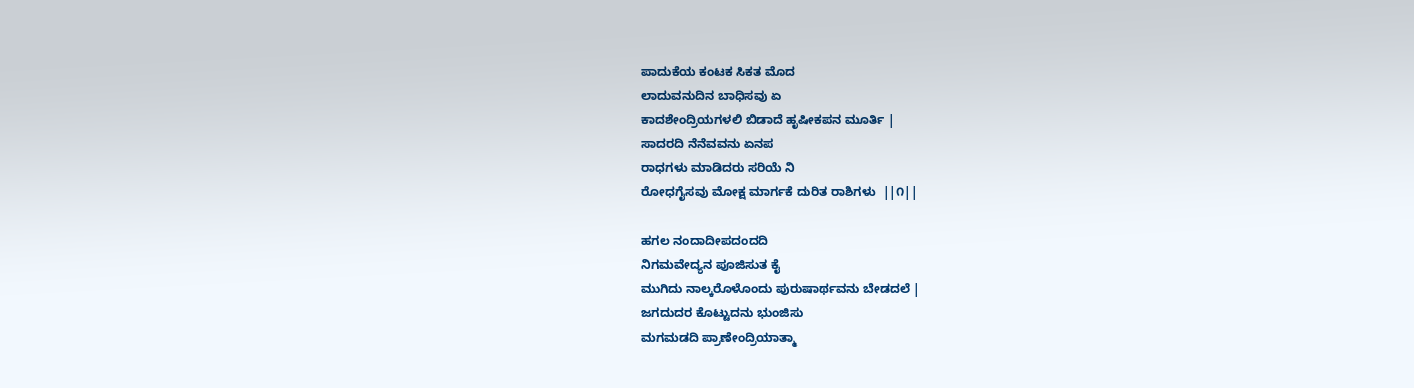ಪಾದುಕೆಯ ಕಂಟಕ ಸಿಕತ ಮೊದ
ಲಾದುವನುದಿನ ಬಾಧಿಸವು ಏ
ಕಾದಶೇಂದ್ರಿಯಗಳಲಿ ಬಿಡಾದೆ ಹೃಷೀಕಪನ ಮೂರ್ತಿ |
ಸಾದರದಿ ನೆನೆವವನು ಏನಪ
ರಾಧಗಳು ಮಾಡಿದರು ಸರಿಯೆ ನಿ
ರೋಧಗೈಸವು ಮೋಕ್ಷ ಮಾರ್ಗಕೆ ದುರಿತ ರಾಶಿಗಳು  ||೧||

ಹಗಲ ನಂದಾದೀಪದಂದದಿ
ನಿಗಮವೇದ್ಯನ ಪೂಜಿಸುತ ಕೈ
ಮುಗಿದು ನಾಲ್ಕರೊಳೊಂದು ಪುರುಷಾರ್ಥವನು ಬೇಡದಲೆ |
ಜಗದುದರ ಕೊಟ್ಟುದನು ಭುಂಜಿಸು
ಮಗಮಡದಿ ಪ್ರಾಣೇಂದ್ರಿಯಾತ್ಮಾ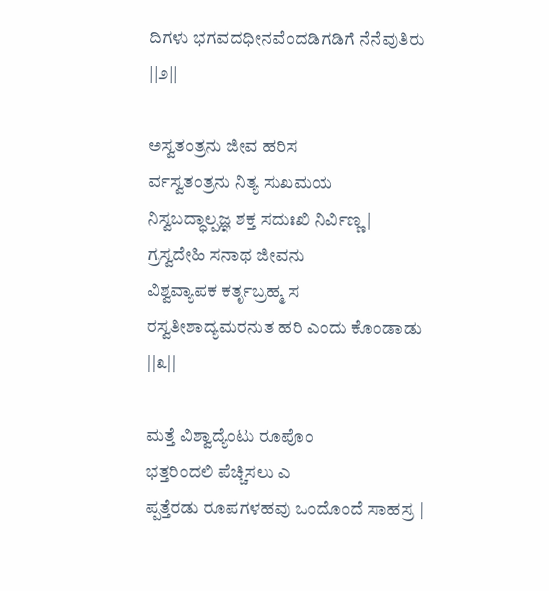ದಿಗಳು ಭಗವದಧೀನವೆಂದಡಿಗಡಿಗೆ ನೆನೆವುತಿರು  ||೨||

ಅಸ್ವತಂತ್ರನು ಜೀವ ಹರಿಸ
ರ್ವಸ್ವತಂತ್ರನು ನಿತ್ಯ ಸುಖಮಯ
ನಿಸ್ವಬದ್ಧಾಲ್ಪಜ್ಞ ಶಕ್ತ ಸದುಃಖಿ ನಿರ್ವಿಣ್ಣ |
ಗ್ರಸ್ವದೇಹಿ ಸನಾಥ ಜೀವನು
ವಿಶ್ವವ್ಯಾಪಕ ಕರ್ತೃಬ್ರಹ್ಮ ಸ
ರಸ್ವತೀಶಾದ್ಯಮರನುತ ಹರಿ ಎಂದು ಕೊಂಡಾಡು  ||೩||

ಮತ್ತೆ ವಿಶ್ವಾದ್ಯೆಂಟು ರೂಪೊಂ
ಭತ್ತರಿಂದಲಿ ಪೆಚ್ಚಿಸಲು ಎ
ಪ್ಪತ್ತೆರಡು ರೂಪಗಳಹವು ಒಂದೊಂದೆ ಸಾಹಸ್ರ |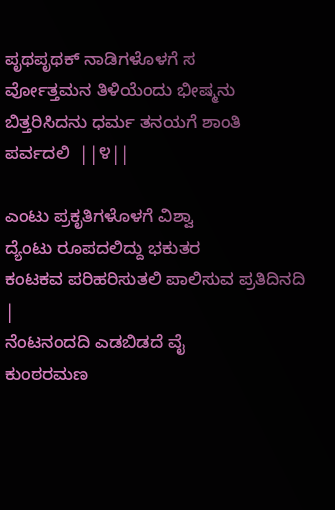ಪೃಥಪೃಥಕ್ ನಾಡಿಗಳೊಳಗೆ ಸ
ರ್ವೋತ್ತಮನ ತಿಳಿಯೆಂದು ಭೀಷ್ಮನು
ಬಿತ್ತರಿಸಿದನು ಧರ್ಮ ತನಯಗೆ ಶಾಂತಿ ಪರ್ವದಲಿ  ||೪||

ಎಂಟು ಪ್ರಕೃತಿಗಳೊಳಗೆ ವಿಶ್ವಾ
ದ್ಯೆಂಟು ರೂಪದಲಿದ್ದು ಭಕುತರ
ಕಂಟಕವ ಪರಿಹರಿಸುತಲಿ ಪಾಲಿಸುವ ಪ್ರತಿದಿನದಿ |
ನೆಂಟನಂದದಿ ಎಡಬಿಡದೆ ವೈ
ಕುಂಠರಮಣ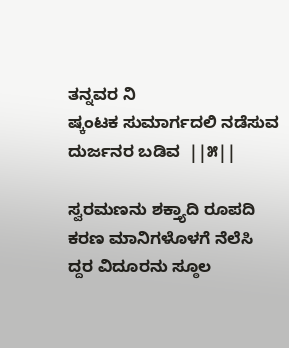ತನ್ನವರ ನಿ
ಷ್ಕಂಟಕ ಸುಮಾರ್ಗದಲಿ ನಡೆಸುವ ದುರ್ಜನರ ಬಡಿವ  ||೫||

ಸ್ವರಮಣನು ಶಕ್ತ್ಯಾದಿ ರೂಪದಿ
ಕರಣ ಮಾನಿಗಳೊಳಗೆ ನೆಲೆಸಿ
ದ್ದರ ವಿದೂರನು ಸ್ಠೂಲ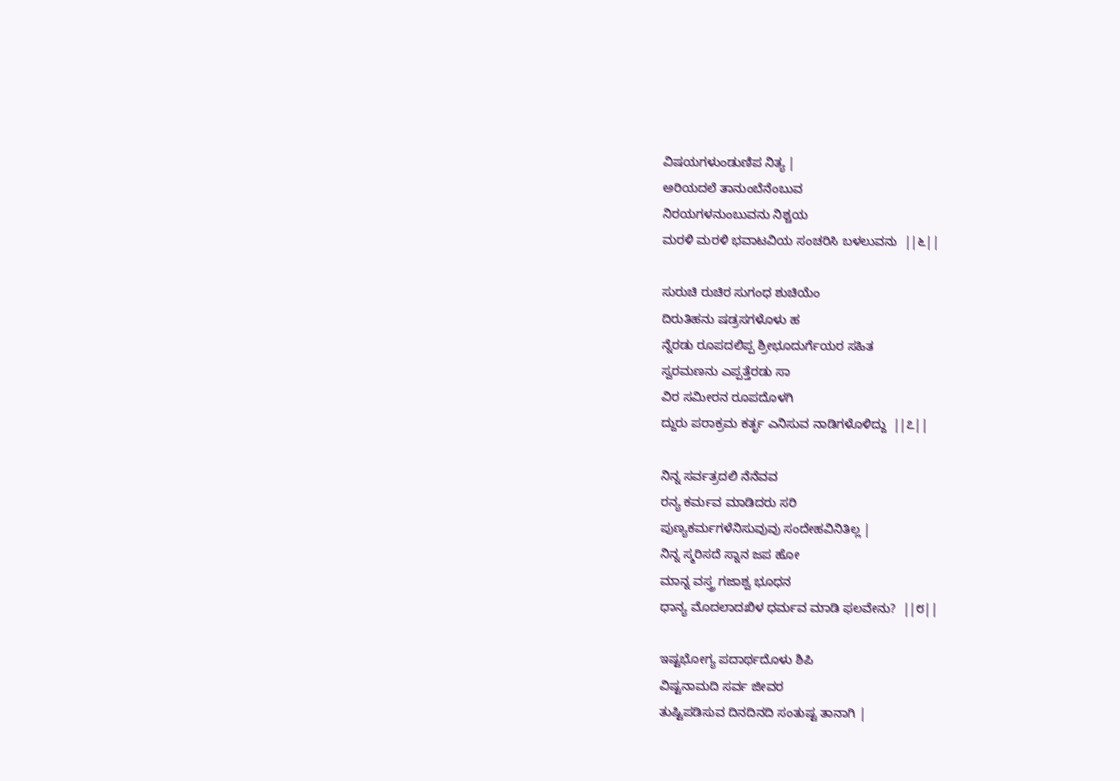ವಿಷಯಗಳುಂಡುಣಿಪ ನಿತ್ಯ |
ಅರಿಯದಲೆ ತಾನುಂಬೆನೆಂಬುವ
ನಿರಯಗಳನುಂಬುವನು ನಿಶ್ಚಯ
ಮರಳಿ ಮರಳಿ ಭವಾಟವಿಯ ಸಂಚರಿಸಿ ಬಳಲುವನು  ||೬||

ಸುರುಚಿ ರುಚಿರ ಸುಗಂಧ ಶುಚಿಯೆಂ
ದಿರುತಿಹನು ಷಡ್ರಸಗಳೊಳು ಹ
ನ್ನೆರಡು ರೂಪದಲಿಪ್ಪ ಶ್ರೀಭೂದುರ್ಗೆಯರ ಸಹಿತ
ಸ್ವರಮಣನು ಎಪ್ಪತ್ತೆರಡು ಸಾ
ವಿರ ಸಮೀರನ ರೂಪದೊಳಗಿ
ದ್ದುರು ಪರಾಕ್ರಮ ಕರ್ತೃ ಎನಿಸುವ ನಾಡಿಗಳೊಳಿದ್ದು  ||೭||

ನಿನ್ನ ಸರ್ವತ್ರದಲಿ ನೆನೆವವ
ರನ್ಯ ಕರ್ಮವ ಮಾಡಿದರು ಸರಿ
ಪುಣ್ಯಕರ್ಮಗಳೆನಿಸುವುವು ಸಂದೇಹವಿನಿತಿಲ್ಲ |
ನಿನ್ನ ಸ್ಮರಿಸದೆ ಸ್ನಾನ ಜಪ ಹೋ
ಮಾನ್ನ ವಸ್ತ್ರ ಗಜಾಶ್ವ ಭೂಧನ
ಧಾನ್ಯ ಮೊದಲಾದಖಿಳ ಧರ್ಮವ ಮಾಡಿ ಫಲವೇನು?  ||೮||

ಇಷ್ಟಭೋಗ್ಯ ಪದಾರ್ಥದೊಳು ಶಿಪಿ
ವಿಷ್ಟನಾಮದಿ ಸರ್ವ ಜೀವರ
ತುಷ್ಟಿಪಡಿಸುವ ದಿನದಿನದಿ ಸಂತುಷ್ಟ ತಾನಾಗಿ |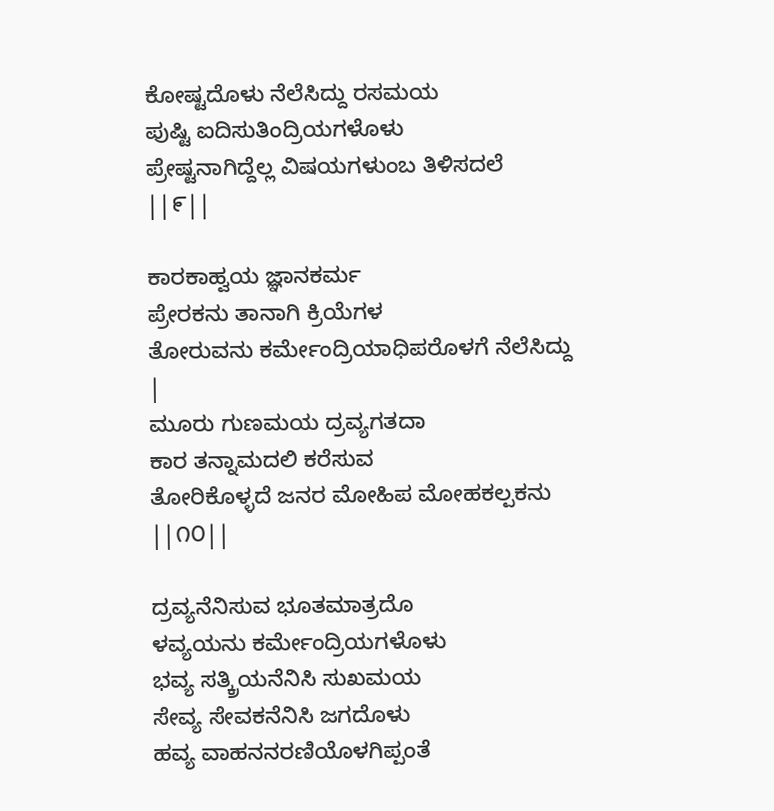ಕೋಷ್ಟದೊಳು ನೆಲೆಸಿದ್ದು ರಸಮಯ
ಪುಷ್ಟಿ ಐದಿಸುತಿಂದ್ರಿಯಗಳೊಳು
ಪ್ರೇಷ್ಟನಾಗಿದ್ದೆಲ್ಲ ವಿಷಯಗಳುಂಬ ತಿಳಿಸದಲೆ  ||೯||

ಕಾರಕಾಹ್ವಯ ಜ್ಞಾನಕರ್ಮ
ಪ್ರೇರಕನು ತಾನಾಗಿ ಕ್ರಿಯೆಗಳ
ತೋರುವನು ಕರ್ಮೇಂದ್ರಿಯಾಧಿಪರೊಳಗೆ ನೆಲೆಸಿದ್ದು |
ಮೂರು ಗುಣಮಯ ದ್ರವ್ಯಗತದಾ
ಕಾರ ತನ್ನಾಮದಲಿ ಕರೆಸುವ
ತೋರಿಕೊಳ್ಳದೆ ಜನರ ಮೋಹಿಪ ಮೋಹಕಲ್ಪಕನು  ||೧೦||

ದ್ರವ್ಯನೆನಿಸುವ ಭೂತಮಾತ್ರದೊ
ಳವ್ಯಯನು ಕರ್ಮೇಂದ್ರಿಯಗಳೊಳು
ಭವ್ಯ ಸತ್ಕ್ರಿಯನೆನಿಸಿ ಸುಖಮಯ
ಸೇವ್ಯ ಸೇವಕನೆನಿಸಿ ಜಗದೊಳು
ಹವ್ಯ ವಾಹನನರಣಿಯೊಳಗಿಪ್ಪಂತೆ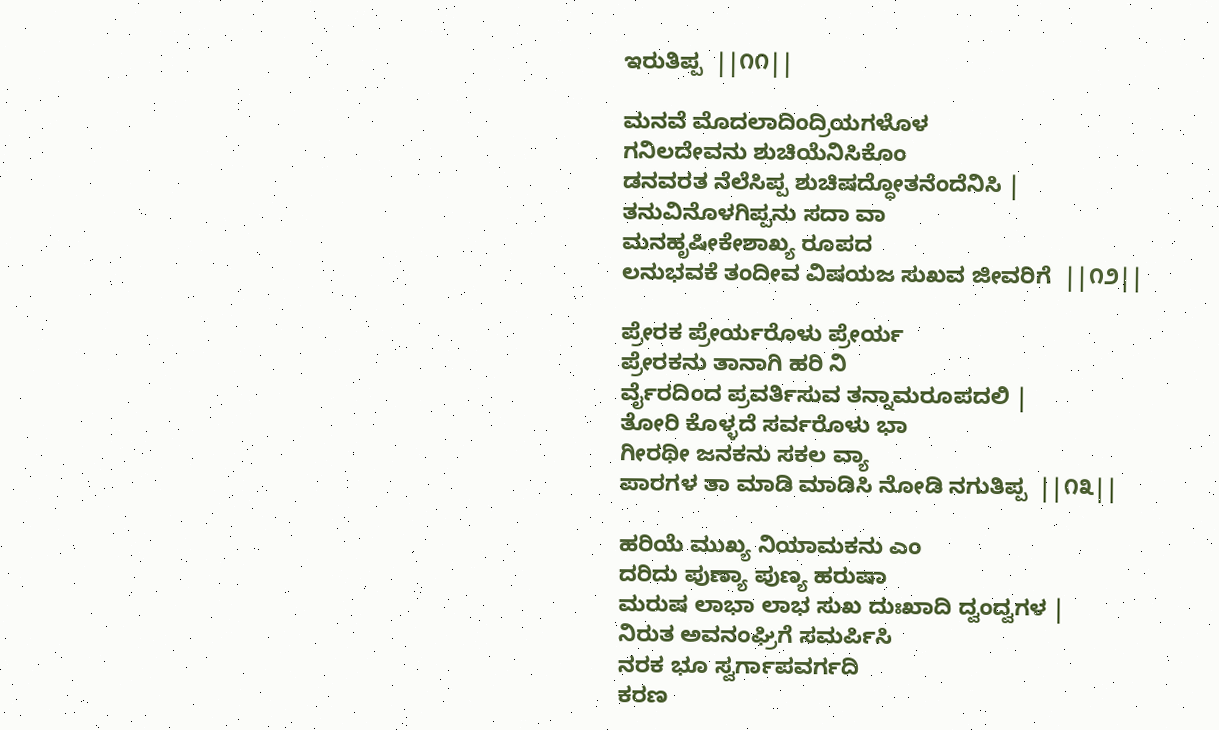ಇರುತಿಪ್ಪ  ||೧೧||

ಮನವೆ ಮೊದಲಾದಿಂದ್ರಿಯಗಳೊಳ
ಗನಿಲದೇವನು ಶುಚಿಯೆನಿಸಿಕೊಂ
ಡನವರತ ನೆಲೆಸಿಪ್ಪ ಶುಚಿಷದ್ಧೋತನೆಂದೆನಿಸಿ |
ತನುವಿನೊಳಗಿಪ್ಪನು ಸದಾ ವಾ
ಮನಹೃಷೀಕೇಶಾಖ್ಯ ರೂಪದ
ಲನುಭವಕೆ ತಂದೀವ ವಿಷಯಜ ಸುಖವ ಜೀವರಿಗೆ  ||೧೨||

ಪ್ರೇರಕ ಪ್ರೇರ್ಯರೊಳು ಪ್ರೇರ್ಯ
ಪ್ರೇರಕನು ತಾನಾಗಿ ಹರಿ ನಿ
ರ್ವೈರದಿಂದ ಪ್ರವರ್ತಿಸುವ ತನ್ನಾಮರೂಪದಲಿ |
ತೋರಿ ಕೊಳ್ಳದೆ ಸರ್ವರೊಳು ಭಾ
ಗೀರಥೀ ಜನಕನು ಸಕಲ ವ್ಯಾ
ಪಾರಗಳ ತಾ ಮಾಡಿ ಮಾಡಿಸಿ ನೋಡಿ ನಗುತಿಪ್ಪ  ||೧೩||

ಹರಿಯೆ ಮುಖ್ಯ ನಿಯಾಮಕನು ಎಂ
ದರಿದು ಪುಣ್ಯಾ ಪುಣ್ಯ ಹರುಷಾ
ಮರುಷ ಲಾಭಾ ಲಾಭ ಸುಖ ದುಃಖಾದಿ ದ್ವಂದ್ವಗಳ |
ನಿರುತ ಅವನಂಘ್ರಿಗೆ ಸಮರ್ಪಿಸಿ
ನರಕ ಭೂ ಸ್ವರ್ಗಾಪವರ್ಗದಿ
ಕರಣ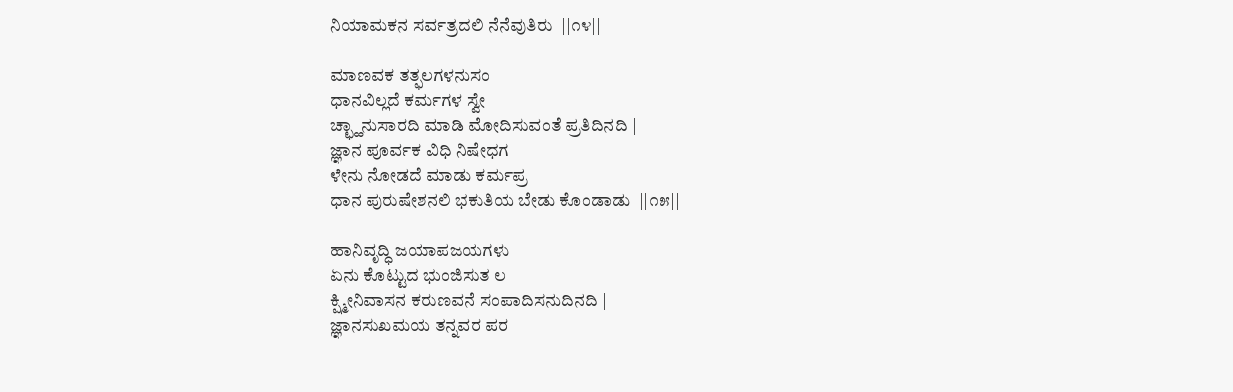ನಿಯಾಮಕನ ಸರ್ವತ್ರದಲಿ ನೆನೆವುತಿರು  ||೧೪||

ಮಾಣವಕ ತತ್ಫಲಗಳನುಸಂ
ಧಾನವಿಲ್ಲದೆ ಕರ್ಮಗಳ ಸ್ವೇ
ಚ್ಛ್ಹಾನುಸಾರದಿ ಮಾಡಿ ಮೋದಿಸುವಂತೆ ಪ್ರತಿದಿನದಿ |
ಜ್ಞಾನ ಪೂರ್ವಕ ವಿಧಿ ನಿಷೇಧಗ
ಳೇನು ನೋಡದೆ ಮಾಡು ಕರ್ಮಪ್ರ
ಧಾನ ಪುರುಷೇಶನಲಿ ಭಕುತಿಯ ಬೇಡು ಕೊಂಡಾಡು  ||೧೫||

ಹಾನಿವೃದ್ಧಿ ಜಯಾಪಜಯಗಳು
ಏನು ಕೊಟ್ಟುದ ಭುಂಜಿಸುತ ಲ
ಕ್ಷ್ಮೀನಿವಾಸನ ಕರುಣವನೆ ಸಂಪಾದಿಸನುದಿನದಿ |
ಜ್ಞಾನಸುಖಮಯ ತನ್ನವರ ಪರ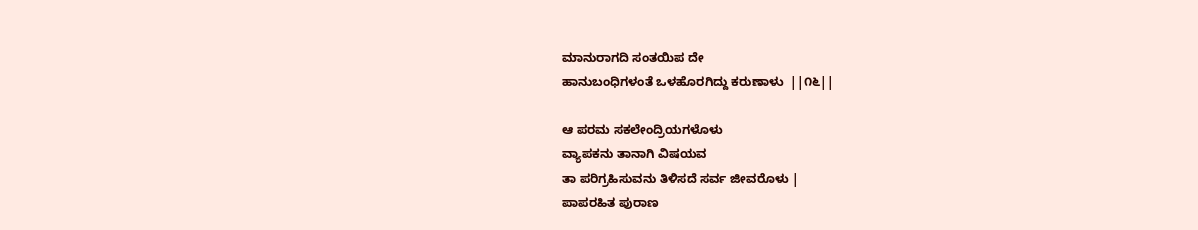ಮಾನುರಾಗದಿ ಸಂತಯಿಪ ದೇ
ಹಾನುಬಂಧಿಗಳಂತೆ ಒಳಹೊರಗಿದ್ದು ಕರುಣಾಳು  ||೧೬||

ಆ ಪರಮ ಸಕಲೇಂದ್ರಿಯಗಳೊಳು
ವ್ಯಾಪಕನು ತಾನಾಗಿ ವಿಷಯವ
ತಾ ಪರಿಗ್ರಹಿಸುವನು ತಿಳಿಸದೆ ಸರ್ವ ಜೀವರೊಳು |
ಪಾಪರಹಿತ ಪುರಾಣ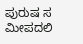ಪುರುಷ ಸ
ಮೀಪದಲಿ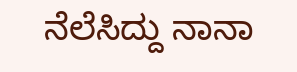ನೆಲೆಸಿದ್ದು ನಾನಾ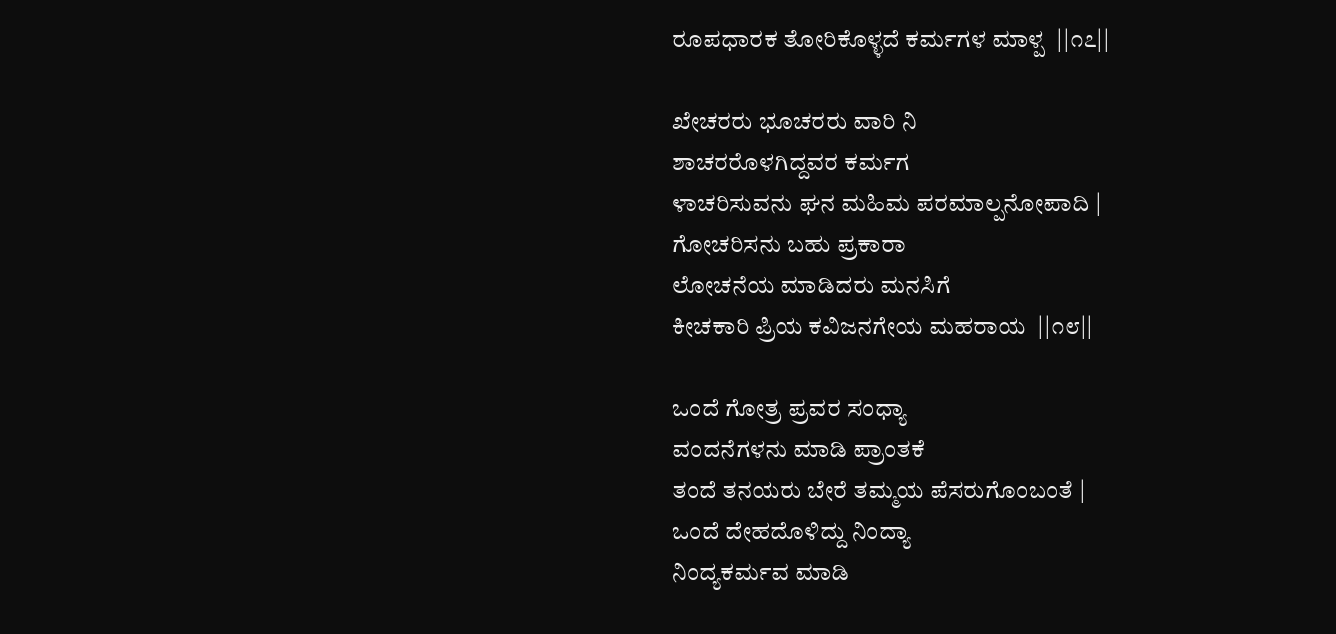ರೂಪಧಾರಕ ತೋರಿಕೊಳ್ಳದೆ ಕರ್ಮಗಳ ಮಾಳ್ಪ  ||೧೭||

ಖೇಚರರು ಭೂಚರರು ವಾರಿ ನಿ
ಶಾಚರರೊಳಗಿದ್ದವರ ಕರ್ಮಗ
ಳಾಚರಿಸುವನು ಘನ ಮಹಿಮ ಪರಮಾಲ್ಪನೋಪಾದಿ |
ಗೋಚರಿಸನು ಬಹು ಪ್ರಕಾರಾ
ಲೋಚನೆಯ ಮಾಡಿದರು ಮನಸಿಗೆ
ಕೀಚಕಾರಿ ಪ್ರಿಯ ಕವಿಜನಗೇಯ ಮಹರಾಯ  ||೧೮||

ಒಂದೆ ಗೋತ್ರ ಪ್ರವರ ಸಂಧ್ಯಾ
ವಂದನೆಗಳನು ಮಾಡಿ ಪ್ರಾಂತಕೆ
ತಂದೆ ತನಯರು ಬೇರೆ ತಮ್ಮಯ ಪೆಸರುಗೊಂಬಂತೆ |
ಒಂದೆ ದೇಹದೊಳಿದ್ದು ನಿಂದ್ಯಾ
ನಿಂದ್ಯಕರ್ಮವ ಮಾಡಿ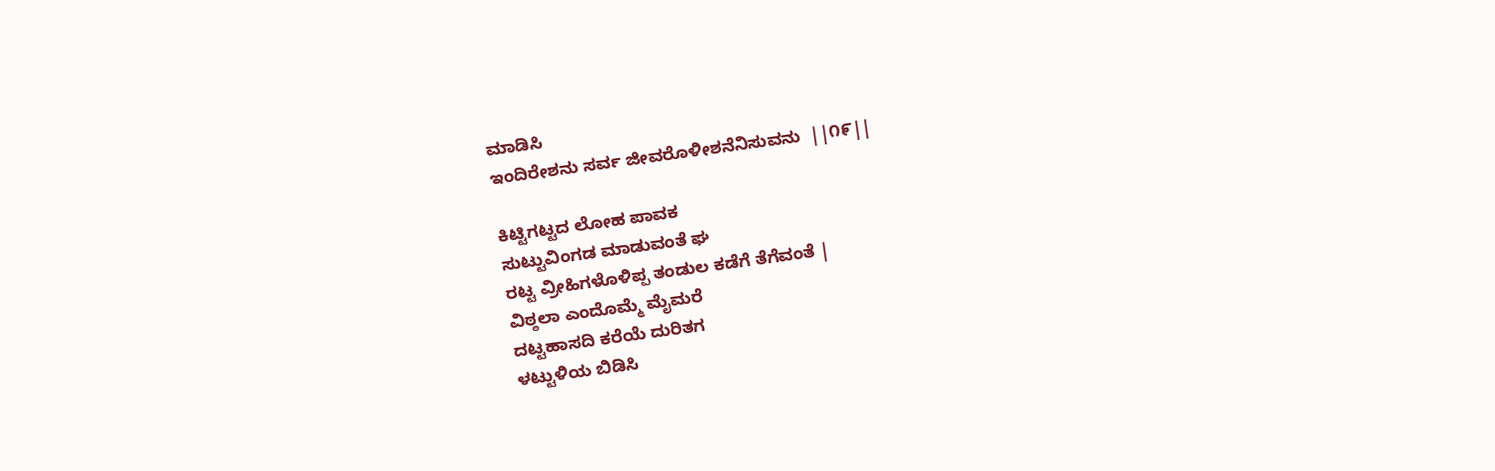ಮಾಡಿಸಿ
ಇಂದಿರೇಶನು ಸರ್ವ ಜೀವರೊಳೀಶನೆನಿಸುವನು  ||೧೯||

ಕಿಟ್ಟಿಗಟ್ಟದ ಲೋಹ ಪಾವಕ
ಸುಟ್ಟುವಿಂಗಡ ಮಾಡುವಂತೆ ಘ
ರಟ್ಟ ವ್ರೀಹಿಗಳೊಳಿಪ್ಪ ತಂಡುಲ ಕಡೆಗೆ ತೆಗೆವಂತೆ |
ವಿಠ್ಠಲಾ ಎಂದೊಮ್ಮೆ ಮೈಮರೆ
ದಟ್ಟಹಾಸದಿ ಕರೆಯೆ ದುರಿತಗ
ಳಟ್ಟುಳಿಯ ಬಿಡಿಸಿ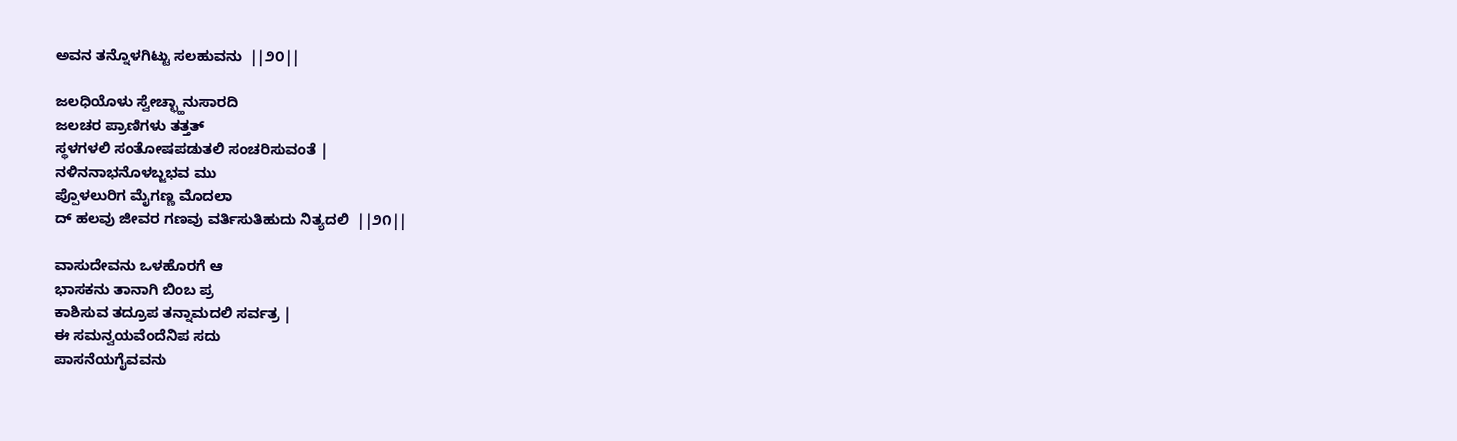ಅವನ ತನ್ನೊಳಗಿಟ್ಟು ಸಲಹುವನು  ||೨೦||

ಜಲಧಿಯೊಳು ಸ್ವೇಚ್ಛ್ಹಾನುಸಾರದಿ
ಜಲಚರ ಪ್ರಾಣಿಗಳು ತತ್ತತ್
ಸ್ಥಳಗಳಲಿ ಸಂತೋಷಪಡುತಲಿ ಸಂಚರಿಸುವಂತೆ |
ನಳಿನನಾಭನೊಳಬ್ಜಭವ ಮು
ಪ್ಪೊಳಲುರಿಗ ಮೈಗಣ್ಣ ಮೊದಲಾ
ದ್ ಹಲವು ಜೀವರ ಗಣವು ವರ್ತಿಸುತಿಹುದು ನಿತ್ಯದಲಿ  ||೨೧||

ವಾಸುದೇವನು ಒಳಹೊರಗೆ ಆ
ಭಾಸಕನು ತಾನಾಗಿ ಬಿಂಬ ಪ್ರ
ಕಾಶಿಸುವ ತದ್ರೂಪ ತನ್ನಾಮದಲಿ ಸರ್ವತ್ರ |
ಈ ಸಮನ್ವಯವೆಂದೆನಿಪ ಸದು
ಪಾಸನೆಯಗೈವವನು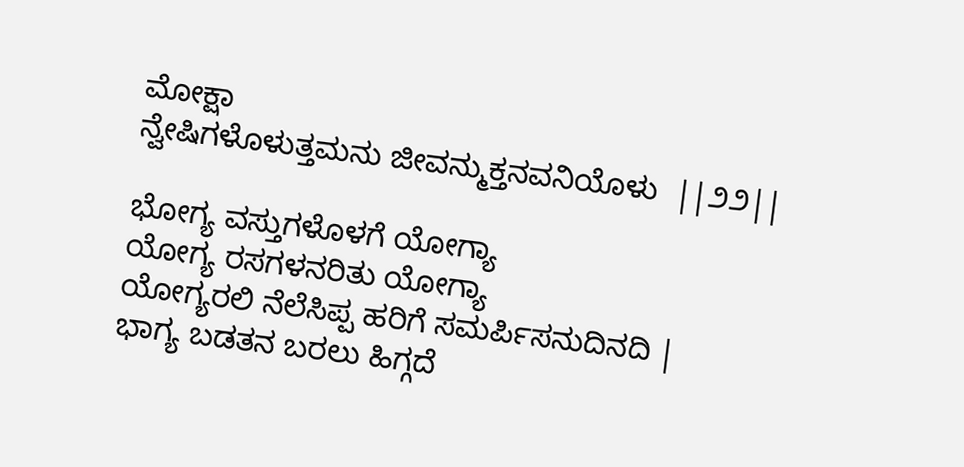ಮೋಕ್ಷಾ
ನ್ವೇಷಿಗಳೊಳುತ್ತಮನು ಜೀವನ್ಮುಕ್ತನವನಿಯೊಳು  ||೨೨||

ಭೋಗ್ಯ ವಸ್ತುಗಳೊಳಗೆ ಯೋಗ್ಯಾ
ಯೋಗ್ಯ ರಸಗಳನರಿತು ಯೋಗ್ಯಾ
ಯೋಗ್ಯರಲಿ ನೆಲೆಸಿಪ್ಪ ಹರಿಗೆ ಸಮರ್ಪಿಸನುದಿನದಿ |
ಭಾಗ್ಯ ಬಡತನ ಬರಲು ಹಿಗ್ಗದೆ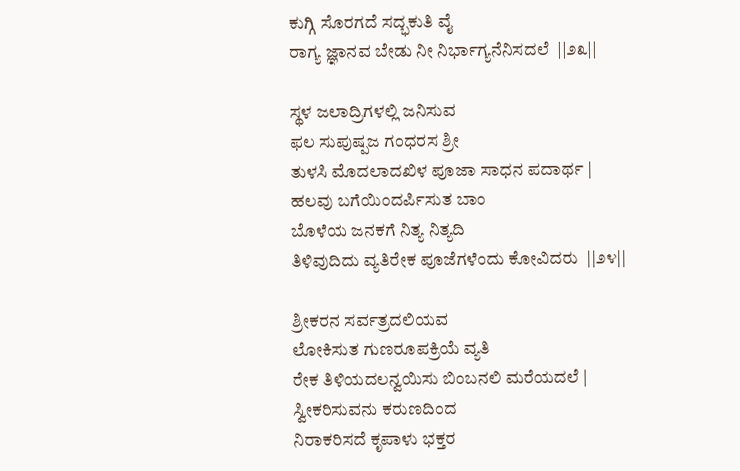ಕುಗ್ಗಿ ಸೊರಗದೆ ಸದ್ಭಕುತಿ ವೈ
ರಾಗ್ಯ ಜ್ಞಾನವ ಬೇಡು ನೀ ನಿರ್ಭಾಗ್ಯನೆನಿಸದಲೆ  ||೨೩||

ಸ್ಥಳ ಜಲಾದ್ರಿಗಳಲ್ಲಿ ಜನಿಸುವ
ಫಲ ಸುಪುಷ್ಪಜ ಗಂಧರಸ ಶ್ರೀ
ತುಳಸಿ ಮೊದಲಾದಖಿಳ ಪೂಜಾ ಸಾಧನ ಪದಾರ್ಥ |
ಹಲವು ಬಗೆಯಿಂದರ್ಪಿಸುತ ಬಾಂ
ಬೊಳೆಯ ಜನಕಗೆ ನಿತ್ಯ ನಿತ್ಯದಿ
ತಿಳಿವುದಿದು ವ್ಯತಿರೇಕ ಪೂಜೆಗಳೆಂದು ಕೋವಿದರು  ||೨೪||

ಶ್ರೀಕರನ ಸರ್ವತ್ರದಲಿಯವ
ಲೋಕಿಸುತ ಗುಣರೂಪಕ್ರಿಯೆ ವ್ಯತಿ
ರೇಕ ತಿಳಿಯದಲನ್ವಯಿಸು ಬಿಂಬನಲಿ ಮರೆಯದಲೆ |
ಸ್ವೀಕರಿಸುವನು ಕರುಣದಿಂದ
ನಿರಾಕರಿಸದೆ ಕೃಪಾಳು ಭಕ್ತರ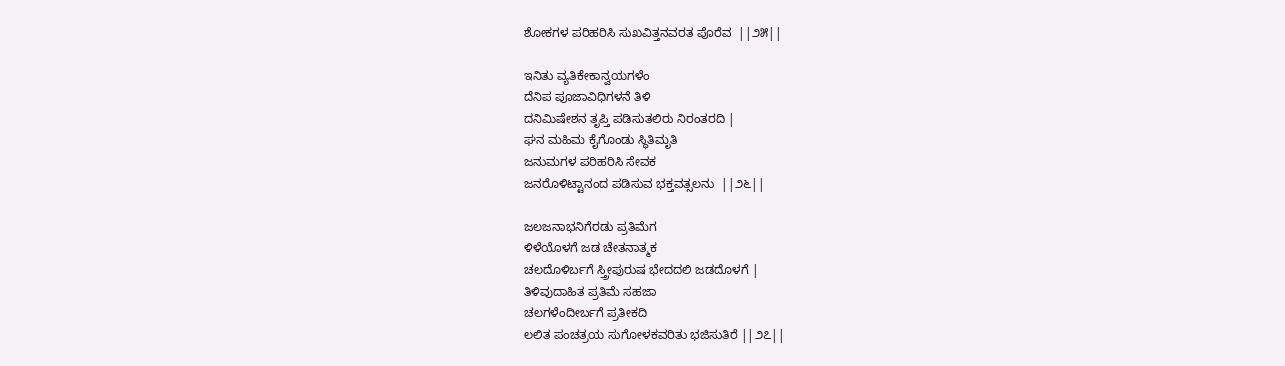ಶೋಕಗಳ ಪರಿಹರಿಸಿ ಸುಖವಿತ್ತನವರತ ಪೊರೆವ  ||೨೫||

ಇನಿತು ವ್ಯತಿಕೇಕಾನ್ವಯಗಳೆಂ
ದೆನಿಪ ಪೂಜಾವಿಧಿಗಳನೆ ತಿಳಿ
ದನಿಮಿಷೇಶನ ತೃಪ್ತಿ ಪಡಿಸುತಲಿರು ನಿರಂತರದಿ |
ಘನ ಮಹಿಮ ಕೈಗೊಂಡು ಸ್ಥಿತಿಮೃತಿ
ಜನುಮಗಳ ಪರಿಹರಿಸಿ ಸೇವಕ
ಜನರೊಳಿಟ್ಟಾನಂದ ಪಡಿಸುವ ಭಕ್ತವತ್ಸಲನು  ||೨೬||

ಜಲಜನಾಭನಿಗೆರಡು ಪ್ರತಿಮೆಗ
ಳಿಳೆಯೊಳಗೆ ಜಡ ಚೇತನಾತ್ಮಕ
ಚಲದೊಳಿರ್ಬಗೆ ಸ್ತ್ರೀಪುರುಷ ಭೇದದಲಿ ಜಡದೊಳಗೆ |
ತಿಳಿವುದಾಹಿತ ಪ್ರತಿಮೆ ಸಹಜಾ
ಚಲಗಳೆಂದೀರ್ಬಗೆ ಪ್ರತೀಕದಿ
ಲಲಿತ ಪಂಚತ್ರಯ ಸುಗೋಳಕವರಿತು ಭಜಿಸುತಿರೆ ||೨೭||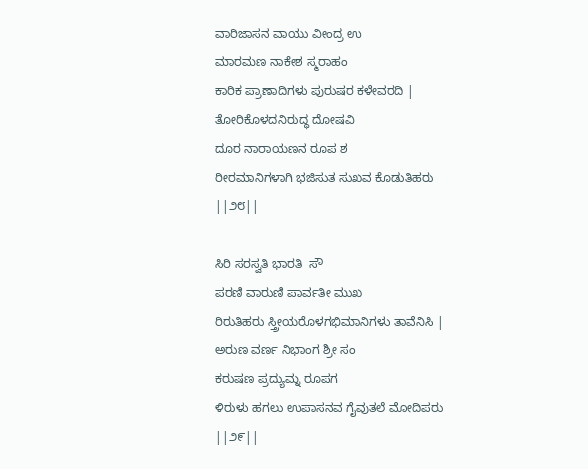ವಾರಿಜಾಸನ ವಾಯು ವೀಂದ್ರ ಉ
ಮಾರಮಣ ನಾಕೇಶ ಸ್ಮರಾಹಂ
ಕಾರಿಕ ಪ್ರಾಣಾದಿಗಳು ಪುರುಷರ ಕಳೇವರದಿ |
ತೋರಿಕೊಳದನಿರುದ್ಧ ದೋಷವಿ
ದೂರ ನಾರಾಯಣನ ರೂಪ ಶ
ರೀರಮಾನಿಗಳಾಗಿ ಭಜಿಸುತ ಸುಖವ ಕೊಡುತಿಹರು  ||೨೮||

ಸಿರಿ ಸರಸ್ವತಿ ಭಾರತಿ  ಸೌ
ಪರಣಿ ವಾರುಣಿ ಪಾರ್ವತೀ ಮುಖ
ರಿರುತಿಹರು ಸ್ತ್ರೀಯರೊಳಗಭಿಮಾನಿಗಳು ತಾವೆನಿಸಿ |
ಅರುಣ ವರ್ಣ ನಿಭಾಂಗ ಶ್ರೀ ಸಂ
ಕರುಷಣ ಪ್ರದ್ಯುಮ್ನ ರೂಪಗ
ಳಿರುಳು ಹಗಲು ಉಪಾಸನವ ಗೈವುತಲೆ ಮೋದಿಪರು  ||೨೯||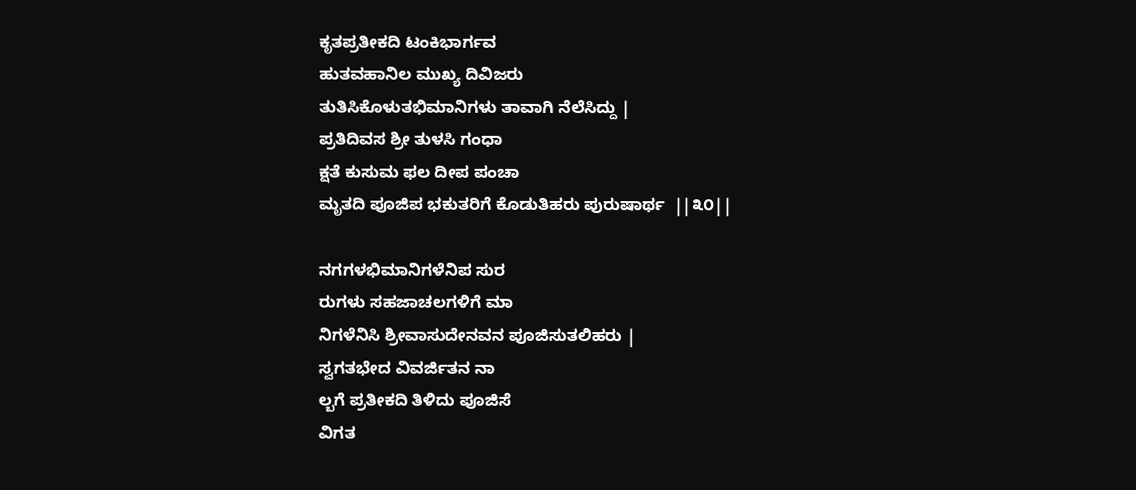ಕೃತಪ್ರತೀಕದಿ ಟಂಕಿಭಾರ್ಗವ
ಹುತವಹಾನಿಲ ಮುಖ್ಯ ದಿವಿಜರು
ತುತಿಸಿಕೊಳುತಭಿಮಾನಿಗಳು ತಾವಾಗಿ ನೆಲೆಸಿದ್ದು |
ಪ್ರತಿದಿವಸ ಶ್ರೀ ತುಳಸಿ ಗಂಧಾ
ಕ್ಷತೆ ಕುಸುಮ ಫಲ ದೀಪ ಪಂಚಾ
ಮೃತದಿ ಪೂಜಿಪ ಭಕುತರಿಗೆ ಕೊಡುತಿಹರು ಪುರುಷಾರ್ಥ  ||೩೦||

ನಗಗಳಭಿಮಾನಿಗಳೆನಿಪ ಸುರ
ರುಗಳು ಸಹಜಾಚಲಗಳಿಗೆ ಮಾ
ನಿಗಳೆನಿಸಿ ಶ್ರೀವಾಸುದೇನವನ ಪೂಜಿಸುತಲಿಹರು |
ಸ್ವಗತಭೇದ ವಿವರ್ಜಿತನ ನಾ
ಲ್ಬಗೆ ಪ್ರತೀಕದಿ ತಿಳಿದು ಪೂಜಿಸೆ
ವಿಗತ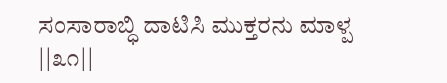ಸಂಸಾರಾಬ್ಧಿ ದಾಟಿಸಿ ಮುಕ್ತರನು ಮಾಳ್ಪ  ||೩೧||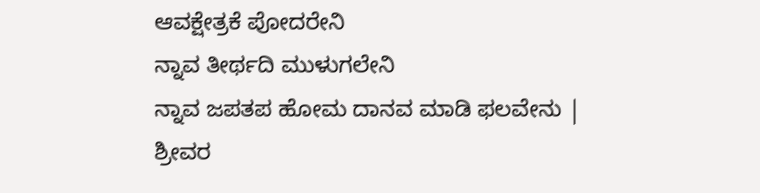ಆವಕ್ಷೇತ್ರಕೆ ಪೋದರೇನಿ
ನ್ನಾವ ತೀರ್ಥದಿ ಮುಳುಗಲೇನಿ
ನ್ನಾವ ಜಪತಪ ಹೋಮ ದಾನವ ಮಾಡಿ ಫಲವೇನು |
ಶ್ರೀವರ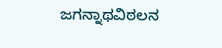ಜಗನ್ನಾಥವಿಠಲನ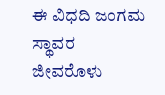ಈ ವಿಧದಿ ಜಂಗಮ ಸ್ಥಾವರ
ಜೀವರೊಳು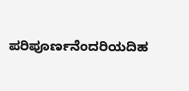ಪರಿಪೂರ್ಣನೆಂದರಿಯದಿಹ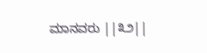ಮಾನವರು ||೩೨||